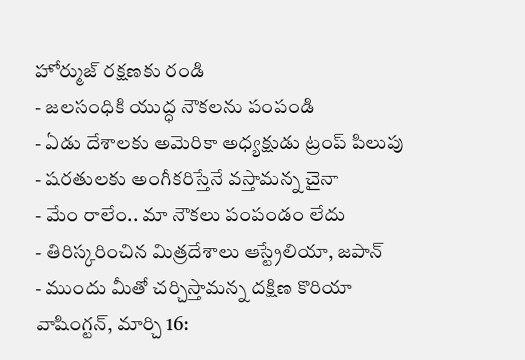హోర్ముజ్ రక్షణకు రండి
- జలసంధికి యుద్ధ నౌకలను పంపండి
- ఏడు దేశాలకు అమెరికా అధ్యక్షుడు ట్రంప్ పిలుపు
- షరతులకు అంగీకరిస్తేనే వస్తామన్న చైనా
- మేం రాలేం.. మా నౌకలు పంపండం లేదు
- తిరిస్కరించిన మిత్రదేశాలు ఆస్ట్రేలియా, జపాన్
- ముందు మీతో చర్చిస్తామన్న దక్షిణ కొరియా
వాషింగ్టన్, మార్చి 16: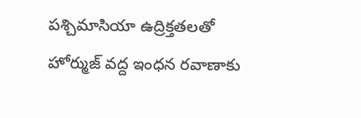పశ్చిమాసియా ఉద్రిక్తతలతో హోర్ముజ్ వద్ద ఇంధన రవాణాకు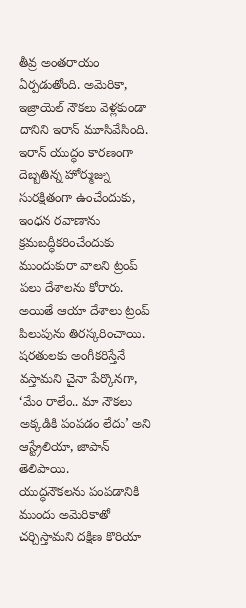తీవ్ర అంతరాయం ఏర్పడుతోంది. అమెరికా, ఇజ్రాయెల్ నౌకలు వెళ్లకుండా దానిని ఇరాన్ మూసివేసింది. ఇరాన్ యుద్ధం కారణంగా దెబ్బతిన్న హోర్ముజ్ను సురక్షితంగా ఉంచేందుకు, ఇంధన రవాణాను క్రమబద్ధీకరించేందుకు ముందుకురా వాలని ట్రంప్ పలు దేశాలను కోరారు. అయితే ఆయా దేశాలు ట్రంప్ పిలుపును తిరస్కరించాయి. షరతులకు అంగీకరిస్తేనే వస్తామని చైనా పేర్కొనగా, ‘మేం రాలేం.. మా నౌకలు అక్కడికి పంపడం లేదు’ అని ఆస్ట్రేలియా, జాపాన్ తెలిపాయి.
యుద్ధనౌకలను పంపడానికి ముందు అమెరికాతో చర్చిస్తామని దక్షిణ కొరియా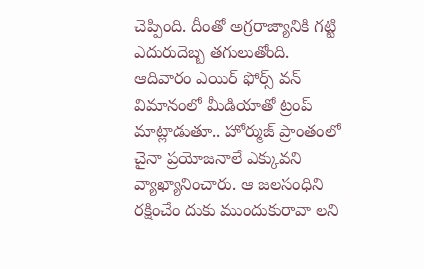చెప్పింది. దీంతో అగ్రరాజ్యానికి గట్టి ఎదురుదెబ్బ తగులుతోంది. ఆదివారం ఎయిర్ ఫోర్స్ వన్ విమానంలో మీడియాతో ట్రంప్ మాట్లాడుతూ.. హోర్ముజ్ ప్రాంతంలో చైనా ప్రయోజనాలే ఎక్కువని వ్యాఖ్యానించారు. ఆ జలసంధిని రక్షించేం దుకు ముందుకురావా లని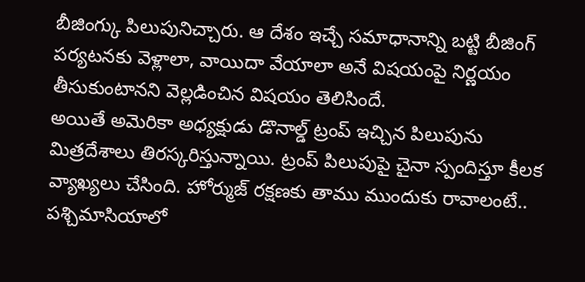బీజింగ్కు పిలుపునిచ్చారు. ఆ దేశం ఇచ్చే సమాధానాన్ని బట్టి బీజింగ్ పర్యటనకు వెళ్లాలా, వాయిదా వేయాలా అనే విషయంపై నిర్ణయం తీసుకుంటానని వెల్లడించిన విషయం తెలిసిందే.
అయితే అమెరికా అధ్యక్షుడు డొనాల్డ్ ట్రంప్ ఇచ్చిన పిలుపును మిత్రదేశాలు తిరస్కరిస్తున్నాయి. ట్రంప్ పిలుపుపై చైనా స్పందిస్తూ కీలక వ్యాఖ్యలు చేసింది. హోర్ముజ్ రక్షణకు తాము ముందుకు రావాలంటే.. పశ్చిమాసియాలో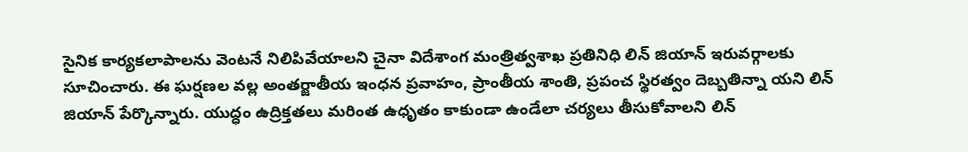సైనిక కార్యకలాపాలను వెంటనే నిలిపివేయాలని చైనా విదేశాంగ మంత్రిత్వశాఖ ప్రతినిధి లిన్ జియాన్ ఇరువర్గాలకు సూచించారు. ఈ ఘర్షణల వల్ల అంతర్జాతీయ ఇంధన ప్రవాహం, ప్రాంతీయ శాంతి, ప్రపంచ స్థిరత్వం దెబ్బతిన్నా యని లిన్ జియాన్ పేర్కొన్నారు. యుద్ధం ఉద్రిక్తతలు మరింత ఉధృతం కాకుండా ఉండేలా చర్యలు తీసుకోవాలని లిన్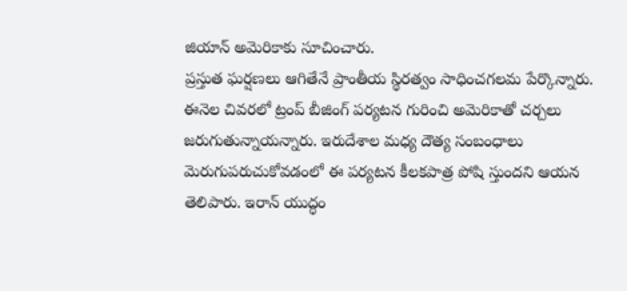జియాన్ అమెరికాకు సూచించారు.
ప్రస్తుత ఘర్షణలు ఆగితేనే ప్రాంతీయ స్థిరత్వం సాధించగలమ పేర్కొన్నారు. ఈనెల చివరలో ట్రంప్ బీజింగ్ పర్యటన గురించి అమెరికాతో చర్చలు జరుగుతున్నాయన్నారు. ఇరుదేశాల మధ్య దౌత్య సంబంధాలు మెరుగుపరుచుకోవడంలో ఈ పర్యటన కీలకపాత్ర పోషి స్తుందని ఆయన తెలిపారు. ఇరాన్ యుద్ధం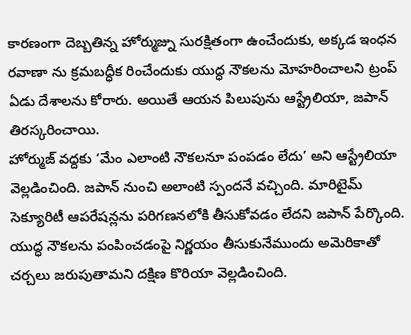కారణంగా దెబ్బతిన్న హోర్ముజ్ను సురక్షితంగా ఉంచేందుకు, అక్కడ ఇంధన రవాణా ను క్రమబద్ధీక రించేందుకు యుద్ధ నౌకలను మోహరించాలని ట్రంప్ ఏడు దేశాలను కోరారు. అయితే ఆయన పిలుపును ఆస్ట్రేలియా, జపాన్ తిరస్కరించాయి.
హోర్ముజ్ వద్దకు ‘మేం ఎలాంటి నౌకలనూ పంపడం లేదు’ అని ఆస్ట్రేలియా వెల్లడించింది. జపాన్ నుంచి అలాంటి స్పందనే వచ్చింది. మారిటైమ్ సెక్యూరిటీ ఆపరేషన్లను పరిగణనలోకి తీసుకోవడం లేదని జపాన్ పేర్కొంది. యుద్ధ నౌకలను పంపించడంపై నిర్ణయం తీసుకునేముందు అమెరికాతో చర్చలు జరుపుతామని దక్షిణ కొరియా వెల్లడించింది.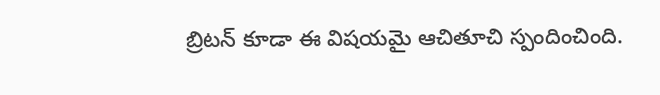బ్రిటన్ కూడా ఈ విషయమై ఆచితూచి స్పందించింది.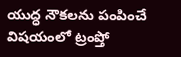యుద్ధ నౌకలను పంపించే విషయంలో ట్రంప్తో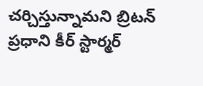చర్చిస్తున్నామని బ్రిటన్ ప్రధాని కీర్ స్టార్మర్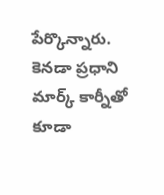పేర్కొన్నారు. కెనడా ప్రధాని మార్క్ కార్నీతో కూడా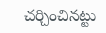చర్చించినట్టు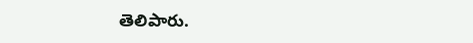తెలిపారు.